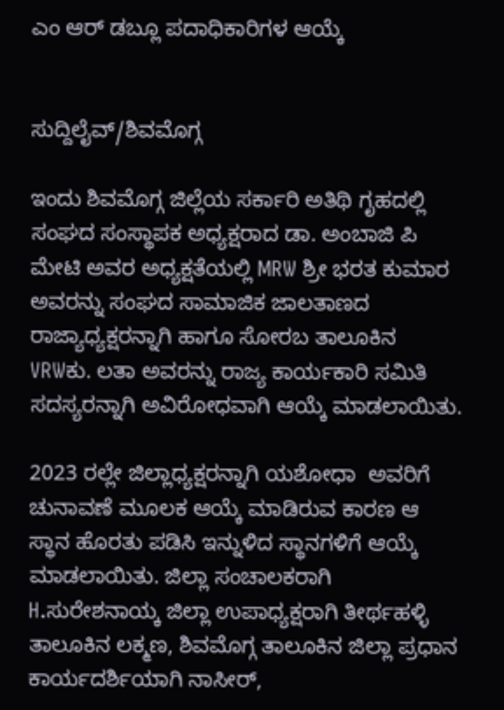ಎಂ ಆರ್ ಡಬ್ಲೂ ಪದಾಧಿಕಾರಿಗಳ ಆಯ್ಕೆ


ಸುದ್ದಿಲೈವ್/ಶಿವಮೊಗ್ಗ

ಇಂದು ಶಿವಮೊಗ್ಗ ಜಿಲ್ಲೆಯ ಸರ್ಕಾರಿ ಅತಿಥಿ ಗೃಹದಲ್ಲಿ ಸಂಘದ ಸಂಸ್ಥಾಪಕ ಅಧ್ಯಕ್ಷರಾದ ಡಾ. ಅಂಬಾಜಿ ಪಿ ಮೇಟಿ ಅವರ ಅಧ್ಯಕ್ಷತೆಯಲ್ಲಿ MRW ಶ್ರೀ ಭರತ ಕುಮಾರ ಅವರನ್ನು ಸಂಘದ ಸಾಮಾಜಿಕ ಜಾಲತಾಣದ ರಾಜ್ಯಾಧ್ಯಕ್ಷರನ್ನಾಗಿ ಹಾಗೂ ಸೋರಬ ತಾಲೂಕಿನ VRWಕು. ಲತಾ ಅವರನ್ನು ರಾಜ್ಯ ಕಾರ್ಯಕಾರಿ ಸಮಿತಿ ಸದಸ್ಯರನ್ನಾಗಿ ಅವಿರೋಧವಾಗಿ ಆಯ್ಕೆ ಮಾಡಲಾಯಿತು.

2023 ರಲ್ಲೇ ಜಿಲ್ಲಾಧ್ಯಕ್ಷರನ್ನಾಗಿ ಯಶೋಧಾ  ಅವರಿಗೆ ಚುನಾವಣೆ ಮೂಲಕ ಆಯ್ಕೆ ಮಾಡಿರುವ ಕಾರಣ ಆ ಸ್ಥಾನ ಹೊರತು ಪಡಿಸಿ ಇನ್ನುಳಿದ ಸ್ಥಾನಗಳಿಗೆ ಆಯ್ಕೆ ಮಾಡಲಾಯಿತು. ಜಿಲ್ಲಾ ಸಂಚಾಲಕರಾಗಿ H.ಸುರೇಶನಾಯ್ಕ ಜಿಲ್ಲಾ ಉಪಾಧ್ಯಕ್ಷರಾಗಿ ತೀರ್ಥಹಳ್ಳಿ ತಾಲೂಕಿನ ಲಕ್ಮಣ, ಶಿವಮೊಗ್ಗ ತಾಲೂಕಿನ ಜಿಲ್ಲಾ ಪ್ರಧಾನ ಕಾರ್ಯದರ್ಶಿಯಾಗಿ ನಾಸೀರ್,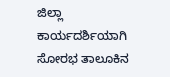ಜಿಲ್ಲಾ ಕಾರ್ಯದರ್ಶಿಯಾಗಿ ಸೋರಭ ತಾಲೂಕಿನ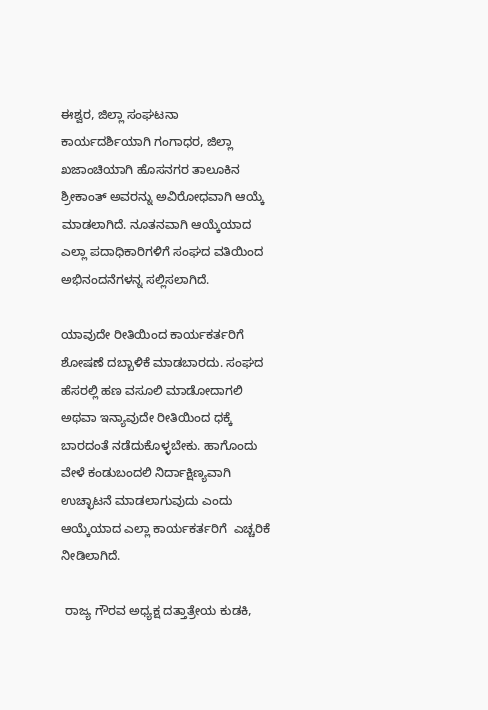ಈಶ್ವರ, ಜಿಲ್ಲಾ ಸಂಘಟನಾ ಕಾರ್ಯದರ್ಶಿಯಾಗಿ ಗಂಗಾಧರ, ಜಿಲ್ಲಾ ಖಜಾಂಚಿಯಾಗಿ ಹೊಸನಗರ ತಾಲೂಕಿನ ಶ್ರೀಕಾಂತ್ ಅವರನ್ನು ಅವಿರೋಧವಾಗಿ ಆಯ್ಕೆ ಮಾಡಲಾಗಿದೆ. ನೂತನವಾಗಿ ಆಯ್ಕೆಯಾದ ಎಲ್ಲಾ ಪದಾಧಿಕಾರಿಗಳಿಗೆ ಸಂಘದ ವತಿಯಿಂದ ಅಭಿನಂದನೆಗಳನ್ನ ಸಲ್ಲಿಸಲಾಗಿದೆ.

ಯಾವುದೇ ರೀತಿಯಿಂದ ಕಾರ್ಯಕರ್ತರಿಗೆ ಶೋಷಣೆ ದಬ್ಬಾಳಿಕೆ ಮಾಡಬಾರದು. ಸಂಘದ ಹೆಸರಲ್ಲಿ ಹಣ ವಸೂಲಿ ಮಾಡೋದಾಗಲಿ ಅಥವಾ ಇನ್ಯಾವುದೇ ರೀತಿಯಿಂದ ಧಕ್ಕೆ ಬಾರದಂತೆ ನಡೆದುಕೊಳ್ಳಬೇಕು. ಹಾಗೊಂದು ವೇಳೆ ಕಂಡುಬಂದಲಿ ನಿರ್ದಾಕ್ಷಿಣ್ಯವಾಗಿ ಉಚ್ಛಾಟನೆ ಮಾಡಲಾಗುವುದು ಎಂದು ಆಯ್ಕೆಯಾದ ಎಲ್ಲಾ ಕಾರ್ಯಕರ್ತರಿಗೆ  ಎಚ್ಚರಿಕೆ ನೀಡಿಲಾಗಿದೆ.

 ರಾಜ್ಯ ಗೌರವ ಅಧ್ಯಕ್ಷ ದತ್ತಾತ್ರೇಯ ಕುಡಕಿ,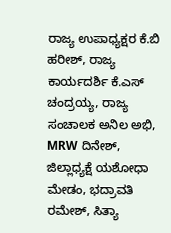ರಾಜ್ಯ ಉಪಾಧ್ಯಕ್ಷರ ಕೆ.ಬಿ ಹರೀಶ್, ರಾಜ್ಯ ಕಾರ್ಯದರ್ಶಿ ಕೆ.ಎಸ್ ಚಂದ್ರಯ್ಯ, ರಾಜ್ಯ ಸಂಚಾಲಕ ಅನಿಲ ಅಭಿ, MRW ದಿನೇಶ್, ಜಿಲ್ಲಾಧ್ಯಕ್ಷೆ ಯಶೋಧಾ ಮೇಡಂ, ಭದ್ರಾವತಿ ರಮೇಶ್, ಸಿತ್ಯಾ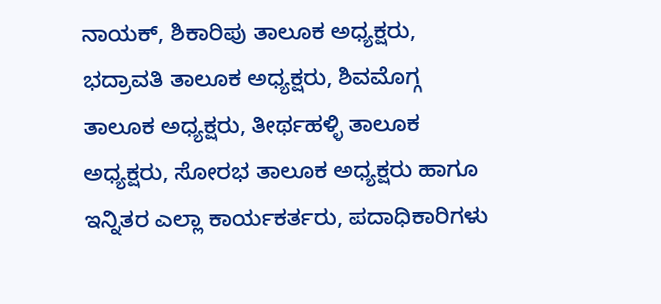ನಾಯಕ್, ಶಿಕಾರಿಪು ತಾಲೂಕ ಅಧ್ಯಕ್ಷರು, ಭದ್ರಾವತಿ ತಾಲೂಕ ಅಧ್ಯಕ್ಷರು, ಶಿವಮೊಗ್ಗ ತಾಲೂಕ ಅಧ್ಯಕ್ಷರು, ತೀರ್ಥಹಳ್ಳಿ ತಾಲೂಕ ಅಧ್ಯಕ್ಷರು, ಸೋರಭ ತಾಲೂಕ ಅಧ್ಯಕ್ಷರು ಹಾಗೂ ಇನ್ನಿತರ ಎಲ್ಲಾ ಕಾರ್ಯಕರ್ತರು, ಪದಾಧಿಕಾರಿಗಳು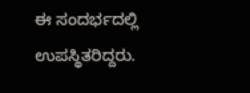ಈ ಸಂದರ್ಭದಲ್ಲಿ ಉಪಸ್ಥಿತರಿದ್ದರು.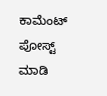ಕಾಮೆಂಟ್‌‌ ಪೋಸ್ಟ್‌ ಮಾಡಿ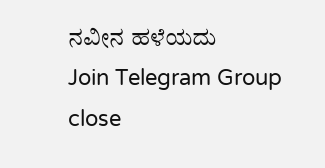ನವೀನ ಹಳೆಯದು
Join Telegram Group
close